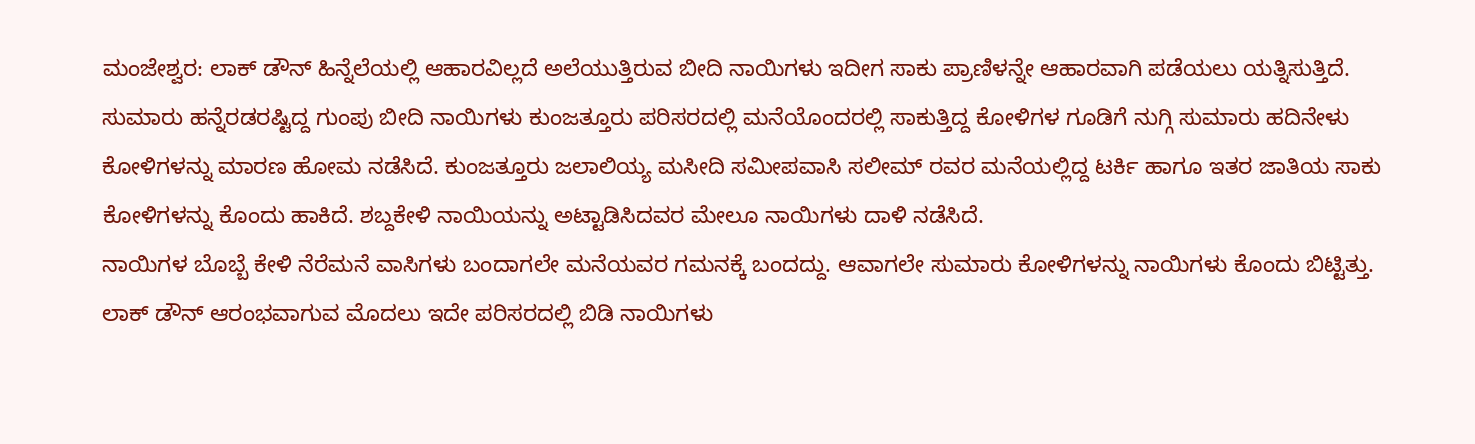ಮಂಜೇಶ್ವರ: ಲಾಕ್ ಡೌನ್ ಹಿನ್ನೆಲೆಯಲ್ಲಿ ಆಹಾರವಿಲ್ಲದೆ ಅಲೆಯುತ್ತಿರುವ ಬೀದಿ ನಾಯಿಗಳು ಇದೀಗ ಸಾಕು ಪ್ರಾಣಿಳನ್ನೇ ಆಹಾರವಾಗಿ ಪಡೆಯಲು ಯತ್ನಿಸುತ್ತಿದೆ.
ಸುಮಾರು ಹನ್ನೆರಡರಷ್ಟಿದ್ದ ಗುಂಪು ಬೀದಿ ನಾಯಿಗಳು ಕುಂಜತ್ತೂರು ಪರಿಸರದಲ್ಲಿ ಮನೆಯೊಂದರಲ್ಲಿ ಸಾಕುತ್ತಿದ್ದ ಕೋಳಿಗಳ ಗೂಡಿಗೆ ನುಗ್ಗಿ ಸುಮಾರು ಹದಿನೇಳು ಕೋಳಿಗಳನ್ನು ಮಾರಣ ಹೋಮ ನಡೆಸಿದೆ. ಕುಂಜತ್ತೂರು ಜಲಾಲಿಯ್ಯ ಮಸೀದಿ ಸಮೀಪವಾಸಿ ಸಲೀಮ್ ರವರ ಮನೆಯಲ್ಲಿದ್ದ ಟರ್ಕಿ ಹಾಗೂ ಇತರ ಜಾತಿಯ ಸಾಕು ಕೋಳಿಗಳನ್ನು ಕೊಂದು ಹಾಕಿದೆ. ಶಬ್ದಕೇಳಿ ನಾಯಿಯನ್ನು ಅಟ್ಟಾಡಿಸಿದವರ ಮೇಲೂ ನಾಯಿಗಳು ದಾಳಿ ನಡೆಸಿದೆ.
ನಾಯಿಗಳ ಬೊಬ್ಬೆ ಕೇಳಿ ನೆರೆಮನೆ ವಾಸಿಗಳು ಬಂದಾಗಲೇ ಮನೆಯವರ ಗಮನಕ್ಕೆ ಬಂದದ್ದು. ಆವಾಗಲೇ ಸುಮಾರು ಕೋಳಿಗಳನ್ನು ನಾಯಿಗಳು ಕೊಂದು ಬಿಟ್ಟಿತ್ತು. ಲಾಕ್ ಡೌನ್ ಆರಂಭವಾಗುವ ಮೊದಲು ಇದೇ ಪರಿಸರದಲ್ಲಿ ಬಿಡಿ ನಾಯಿಗಳು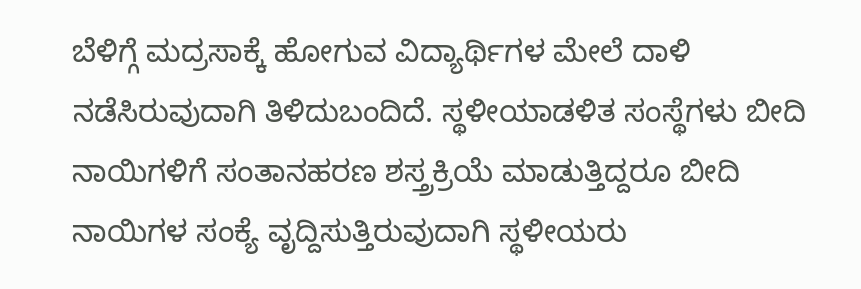ಬೆಳಿಗ್ಗೆ ಮದ್ರಸಾಕ್ಕೆ ಹೋಗುವ ವಿದ್ಯಾರ್ಥಿಗಳ ಮೇಲೆ ದಾಳಿ ನಡೆಸಿರುವುದಾಗಿ ತಿಳಿದುಬಂದಿದೆ. ಸ್ಥಳೀಯಾಡಳಿತ ಸಂಸ್ಥೆಗಳು ಬೀದಿ ನಾಯಿಗಳಿಗೆ ಸಂತಾನಹರಣ ಶಸ್ತ್ರಕ್ರಿಯೆ ಮಾಡುತ್ತಿದ್ದರೂ ಬೀದಿ ನಾಯಿಗಳ ಸಂಕ್ಯೆ ವೃದ್ದಿಸುತ್ತಿರುವುದಾಗಿ ಸ್ಥಳೀಯರು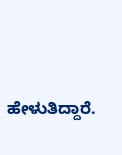ಹೇಳುತಿದ್ದಾರೆ.